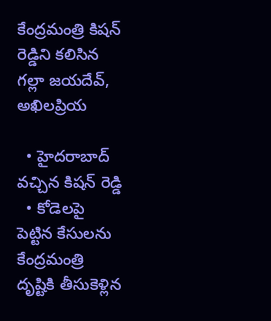కేంద్రమంత్రి కిషన్ రెడ్డిని కలిసిన గల్లా జయదేవ్, అఖిలప్రియ

  • హైదరాబాద్ వచ్చిన కిషన్ రెడ్డి
  • కోడెలపై పెట్టిన కేసులను కేంద్రమంత్రి దృష్టికి తీసుకెళ్లిన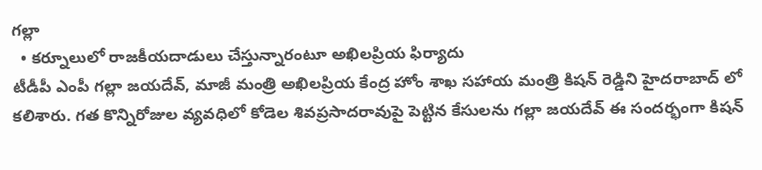గల్లా
  • కర్నూలులో రాజకీయదాడులు చేస్తున్నారంటూ అఖిలప్రియ ఫిర్యాదు
టీడీపీ ఎంపీ గల్లా జయదేవ్, మాజీ మంత్రి అఖిలప్రియ కేంద్ర హోం శాఖ సహాయ మంత్రి కిషన్ రెడ్డిని హైదరాబాద్ లో కలిశారు. గత కొన్నిరోజుల వ్యవధిలో కోడెల శివప్రసాదరావుపై పెట్టిన కేసులను గల్లా జయదేవ్ ఈ సందర్భంగా కిషన్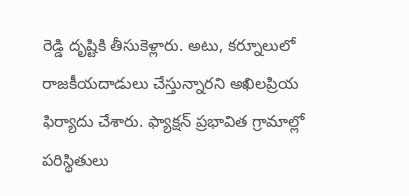రెడ్డి దృష్టికి తీసుకెళ్లారు. అటు, కర్నూలులో రాజకీయదాడులు చేస్తున్నారని అఖిలప్రియ ఫిర్యాదు చేశారు. ఫ్యాక్షన్ ప్రభావిత గ్రామాల్లో పరిస్థితులు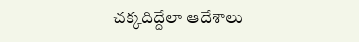చక్కదిద్దేలా ఆదేశాలు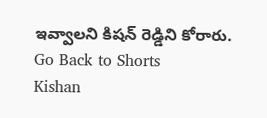ఇవ్వాలని కిషన్ రెడ్డిని కోరారు.
Go Back to Shorts
Kishan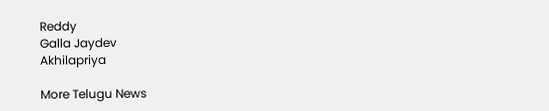Reddy
Galla Jaydev
Akhilapriya

More Telugu News